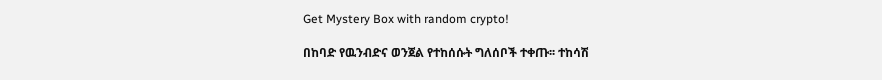Get Mystery Box with random crypto!

በከባድ የዉንብድና ወንጀል የተከሰሱት ግለሰቦች ተቀጡ፡፡ ተከሳሽ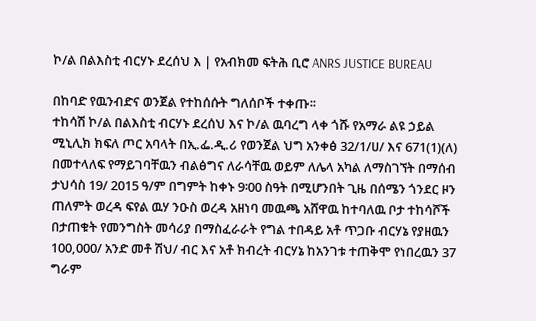ኮ/ል በልእስቲ ብርሃኑ ደረሰህ እ | የአብክመ ፍትሕ ቢሮ ANRS JUSTICE BUREAU

በከባድ የዉንብድና ወንጀል የተከሰሱት ግለሰቦች ተቀጡ፡፡
ተከሳሽ ኮ/ል በልእስቲ ብርሃኑ ደረሰህ እና ኮ/ል ዉባረግ ላቀ ጎሹ የአማራ ልዩ ኃይል ሚኒሊክ ክፍለ ጦር አባላት በኢ.ፌ.ዲ.ሪ የወንጀል ህግ አንቀፅ 32/1/ሀ/ እና 671(1)(ለ) በመተላለፍ የማይገባቸዉን ብልፅግና ለራሳቸዉ ወይም ለሌላ አካል ለማስገኘት በማሰብ ታህሳስ 19/ 2015 ዓ/ም በግምት ከቀኑ 9፡00 ስዓት በሚሆንበት ጊዜ በሰሜን ጎንደር ዞን ጠለምት ወረዳ ፍየል ዉሃ ንዑስ ወረዳ አዘነባ መዉጫ አሸዋዉ ከተባለዉ ቦታ ተከሳሾች በታጠቁት የመንግስት መሳሪያ በማስፈራራት የግል ተበዳይ አቶ ጥጋቡ ብርሃኔ የያዘዉን 100,000/ አንድ መቶ ሽህ/ ብር እና አቶ ክብረት ብርሃኔ ከአንገቱ ተጠቅሞ የነበረዉን 37 ግራም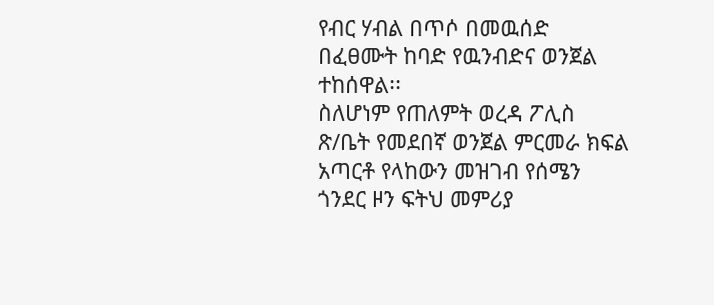የብር ሃብል በጥሶ በመዉሰድ በፈፀሙት ከባድ የዉንብድና ወንጀል ተከሰዋል፡፡
ስለሆነም የጠለምት ወረዳ ፖሊስ ጽ/ቤት የመደበኛ ወንጀል ምርመራ ክፍል አጣርቶ የላከውን መዝገብ የሰሜን ጎንደር ዞን ፍትህ መምሪያ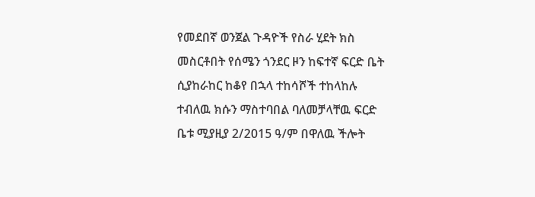የመደበኛ ወንጀል ጉዳዮች የስራ ሂደት ክስ መስርቶበት የሰሜን ጎንደር ዞን ከፍተኛ ፍርድ ቤት ሲያከራከር ከቆየ በኋላ ተከሳሾች ተከላከሉ ተብለዉ ክሱን ማስተባበል ባለመቻላቸዉ ፍርድ ቤቱ ሚያዚያ 2/2015 ዓ/ም በዋለዉ ችሎት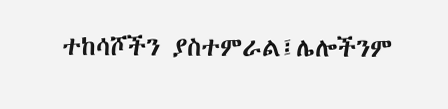ተከሳሾችን ያስተምራል፤ሌሎችንም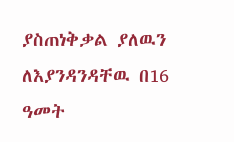ያስጠነቅቃል ያለዉን ለእያንዳንዳቸዉ በ16 ዓመት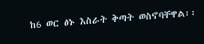ከ6 ወር ፅኑ እስራት ቅጣት ወስኖባቸዋል፡፡